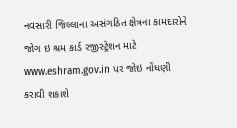નવસારી જિલ્લાના અસંગઠિત ક્ષેત્રના કામદારોને જોગ ઇ શ્રમ કાર્ડ રજીસ્ટ્રેશન માટે www.eshram.gov.in પર જોઇ નોંધણી કરાવી શકાશે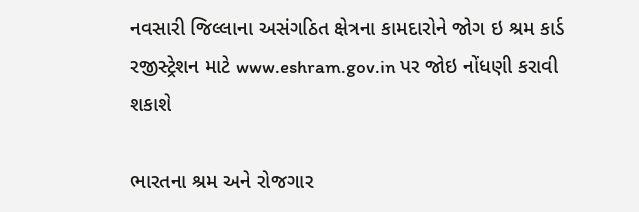નવસારી જિલ્લાના અસંગઠિત ક્ષેત્રના કામદારોને જોગ ઇ શ્રમ કાર્ડ રજીસ્ટ્રેશન માટે www.eshram.gov.in પર જોઇ નોંધણી કરાવી શકાશે

ભારતના શ્રમ અને રોજગાર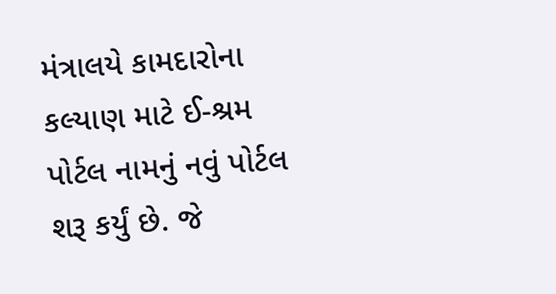મંત્રાલયે કામદારોના કલ્યાણ માટે ઈ-શ્રમ પોર્ટલ નામનું નવું પોર્ટલ શરૂ કર્યું છે. જે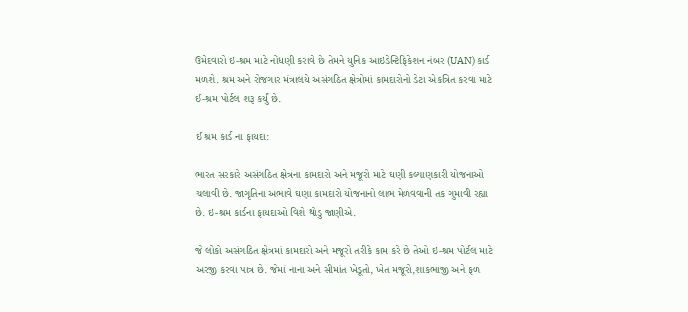ઉમેદવારો ઇ-શ્રમ માટે નોંધણી કરાવે છે તેમને યુનિક આઇડેન્ટિફિકેશન નંબર (UAN) કાર્ડ મળશે. શ્રમ અને રોજગાર મંત્રાલયે અસંગઠિત ક્ષેત્રોમાં કામદારોનો ડેટા એકત્રિત કરવા માટે ઈ-શ્રમ પોર્ટલ શરૂ કર્યું છે.

ઈ શ્રમ કાર્ડ ના ફાયદા:

ભારત સરકારે અસંગઠિત ક્ષેત્રના કામદારો અને મજૂરો માટે ઘણી કલ્યાણકારી યોજનાઓ ચલાવી છે. જાગૃતિના અભાવે ઘણા કામદારો યોજનાનો લાભ મેળવવાની તક ગુમાવી રહ્યા છે. ઇ-શ્રમ કાર્ડના ફાયદાઓ વિશે થોડુ જાણીએ.

જે લોકો અસંગઠિત ક્ષેત્રમાં કામદારો અને મજૂરો તરીકે કામ કરે છે તેઓ ઇ-શ્રમ પોર્ટલ માટે અરજી કરવા પાત્ર છે. જેમાં નાના અને સીમાંત ખેડૂતો, ખેત મજૂરો,શાકભાજી અને ફળ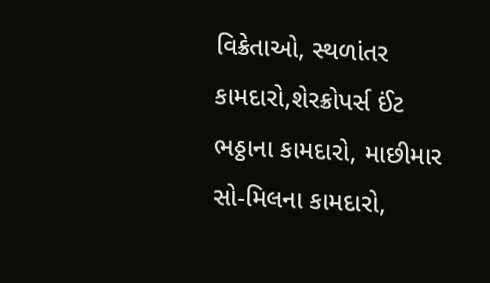વિક્રેતાઓ, સ્થળાંતર કામદારો,શેરક્રોપર્સ ઈંટ ભઠ્ઠાના કામદારો, માછીમાર સો-મિલના કામદારો,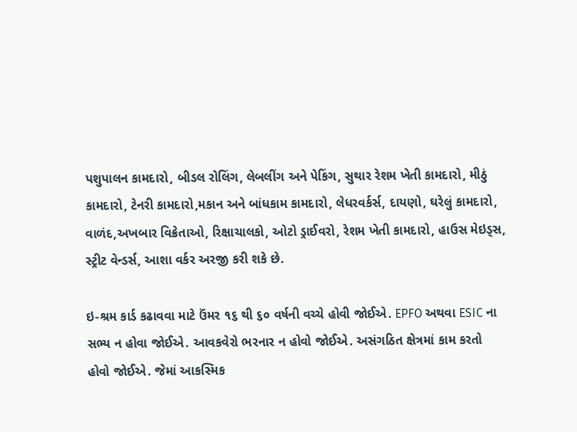પશુપાલન કામદારો, બીડલ રોલિંગ, લેબલીંગ અને પેકિંગ, સુથાર રેશમ ખેતી કામદારો, મીઠું કામદારો, ટેનરી કામદારો,મકાન અને બાંધકામ કામદારો, લેધરવર્કર્સ, દાયણો, ઘરેલું કામદારો, વાળંદ,અખબાર વિક્રેતાઓ, રિક્ષાચાલકો, ઓટો ડ્રાઈવરો, રેશમ ખેતી કામદારો, હાઉસ મેઇડ્સ, સ્ટ્રીટ વેન્ડર્સ, આશા વર્કર અરજી કરી શકે છે.

ઇ-શ્રમ કાર્ડ કઢાવવા માટે ઉંમર ૧૬ થી ૬૦ વર્ષની વચ્ચે હોવી જોઈએ. EPFO અથવા ESIC ના સભ્ય ન હોવા જોઈએ. આવકવેરો ભરનાર ન હોવો જોઈએ. અસંગઠિત ક્ષેત્રમાં કામ કરતો હોવો જોઈએ. જેમાં આકસ્મિક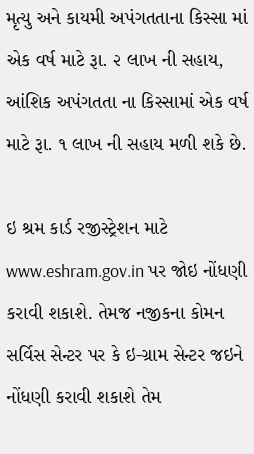મૃત્યુ અને કાયમી અપંગતતાના કિસ્સા માં એક વર્ષ માટે રૂા. ૨ લાખ ની સહાય, આંશિક અપંગતતા ના કિસ્સામાં એક વર્ષ માટે રૂા. ૧ લાખ ની સહાય મળી શકે છે.

ઇ શ્રમ કાર્ડ રજીસ્ટ્રેશન માટે www.eshram.gov.in પર જોઇ નોંધણી કરાવી શકાશે. તેમજ નજીકના કોમન સર્વિસ સેન્ટર પર કે ઇ-ગ્રામ સેન્ટર જઇને નોંધણી કરાવી શકાશે તેમ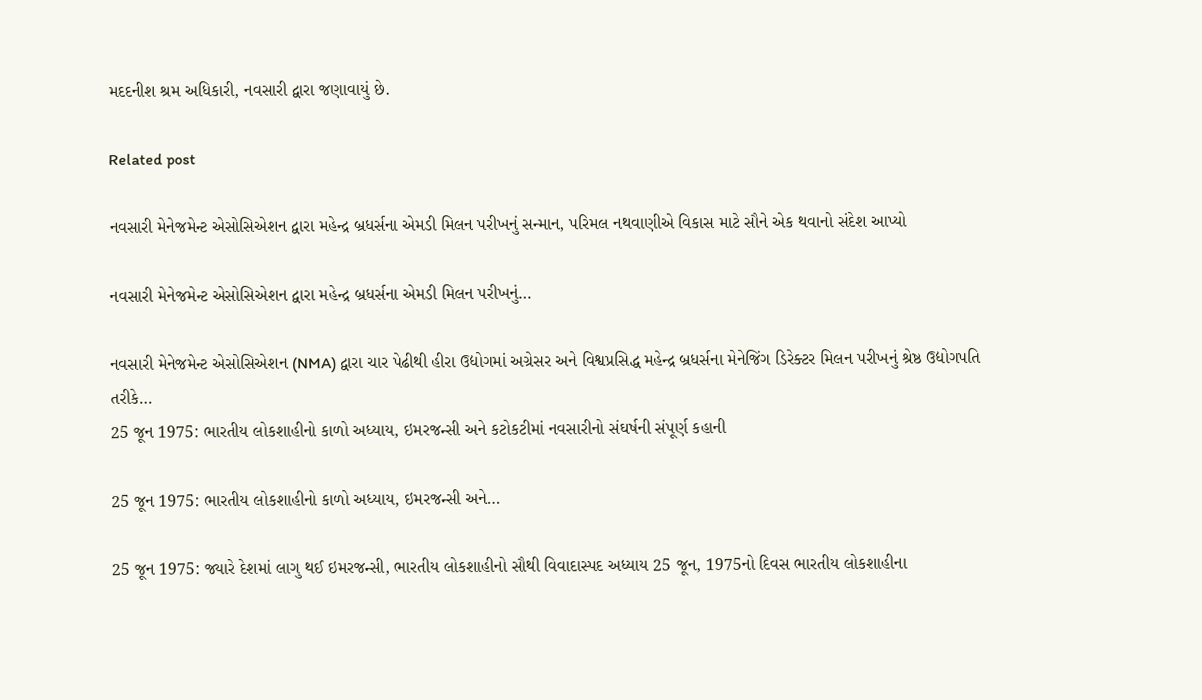મદદનીશ શ્રમ અધિકારી, નવસારી દ્વારા જણાવાયું છે.

Related post

નવસારી મેનેજમેન્ટ એસોસિએશન દ્વારા મહેન્દ્ર બ્રધર્સના એમડી મિલન પરીખનું સન્માન, પરિમલ નથવાણીએ વિકાસ માટે સૌને એક થવાનો સંદેશ આપ્યો

નવસારી મેનેજમેન્ટ એસોસિએશન દ્વારા મહેન્દ્ર બ્રધર્સના એમડી મિલન પરીખનું…

નવસારી મેનેજમેન્ટ એસોસિએશન (NMA) દ્વારા ચાર પેઢીથી હીરા ઉદ્યોગમાં અગ્રેસર અને વિશ્વપ્રસિદ્ધ મહેન્દ્ર બ્રધર્સના મેનેજિંગ ડિરેક્ટર મિલન પરીખનું શ્રેષ્ઠ ઉદ્યોગપતિ તરીકે…
25 જૂન 1975: ભારતીય લોકશાહીનો કાળો અધ્યાય, ઇમરજન્સી અને કટોકટીમાં નવસારીનો સંઘર્ષની સંપૂર્ણ કહાની

25 જૂન 1975: ભારતીય લોકશાહીનો કાળો અધ્યાય, ઇમરજન્સી અને…

25 જૂન 1975: જ્યારે દેશમાં લાગુ થઈ ઇમરજન્સી, ભારતીય લોકશાહીનો સૌથી વિવાદાસ્પદ અધ્યાય 25 જૂન, 1975નો દિવસ ભારતીય લોકશાહીના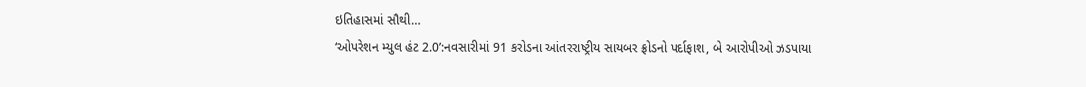ઇતિહાસમાં સૌથી…
‘ઓપરેશન મ્યુલ હંટ 2.0’:નવસારીમાં 91 કરોડના આંતરરાષ્ટ્રીય સાયબર ફ્રોડનો પર્દાફાશ, બે આરોપીઓ ઝડપાયા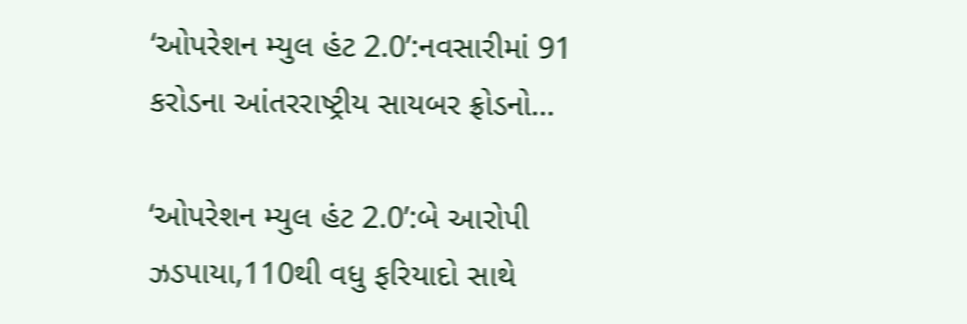‘ઓપરેશન મ્યુલ હંટ 2.0’:નવસારીમાં 91 કરોડના આંતરરાષ્ટ્રીય સાયબર ફ્રોડનો…

‘ઓપરેશન મ્યુલ હંટ 2.0’:બે આરોપી ઝડપાયા,110થી વધુ ફરિયાદો સાથે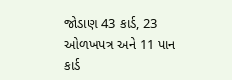જોડાણ 43 કાર્ડ, 23 ઓળખપત્ર અને 11 પાન કાર્ડ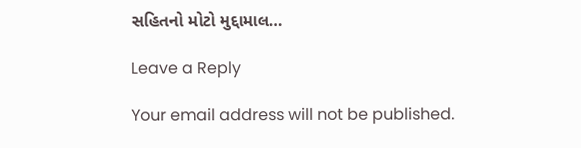સહિતનો મોટો મુદ્દામાલ…

Leave a Reply

Your email address will not be published.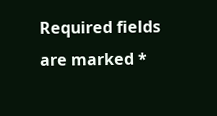Required fields are marked *